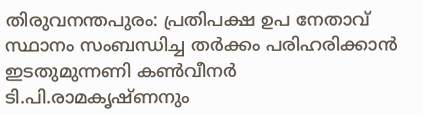തിരുവനന്തപുരം: പ്രതിപക്ഷ ഉപ നേതാവ് സ്ഥാനം സംബന്ധിച്ച തർക്കം പരിഹരിക്കാൻ ഇടതുമുന്നണി കൺവീനർ ടി.പി.രാമകൃഷ്ണനും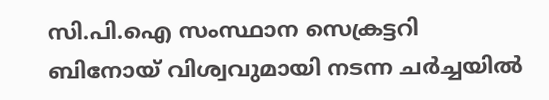സി.പി.ഐ സംസ്ഥാന സെക്രട്ടറി ബിനോയ് വിശ്വവുമായി നടന്ന ചർച്ചയിൽ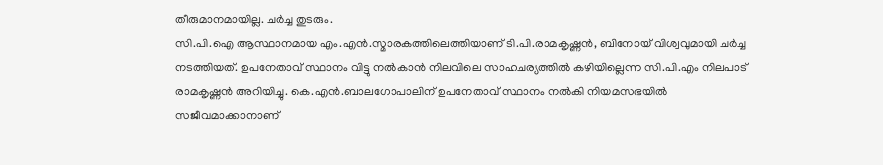തീരുമാനമായില്ല. ചർച്ച തുടരും.
സി.പി.ഐ ആസ്ഥാനമായ എം.എൻ.സ്മാരകത്തിലെത്തിയാണ് ടി.പി.രാമകൃഷ്ണൻ, ബിനോയ് വിശ്വവുമായി ചർച്ച നടത്തിയത്. ഉപനേതാവ് സ്ഥാനം വിട്ടു നൽകാൻ നിലവിലെ സാഹചര്യത്തിൽ കഴിയില്ലെന്ന സി.പി.എം നിലപാട് രാമകൃഷ്ണൻ അറിയിച്ചു. കെ.എൻ.ബാലഗോപാലിന് ഉപനേതാവ് സ്ഥാനം നൽകി നിയമസഭയിൽ സജീവമാക്കാനാണ്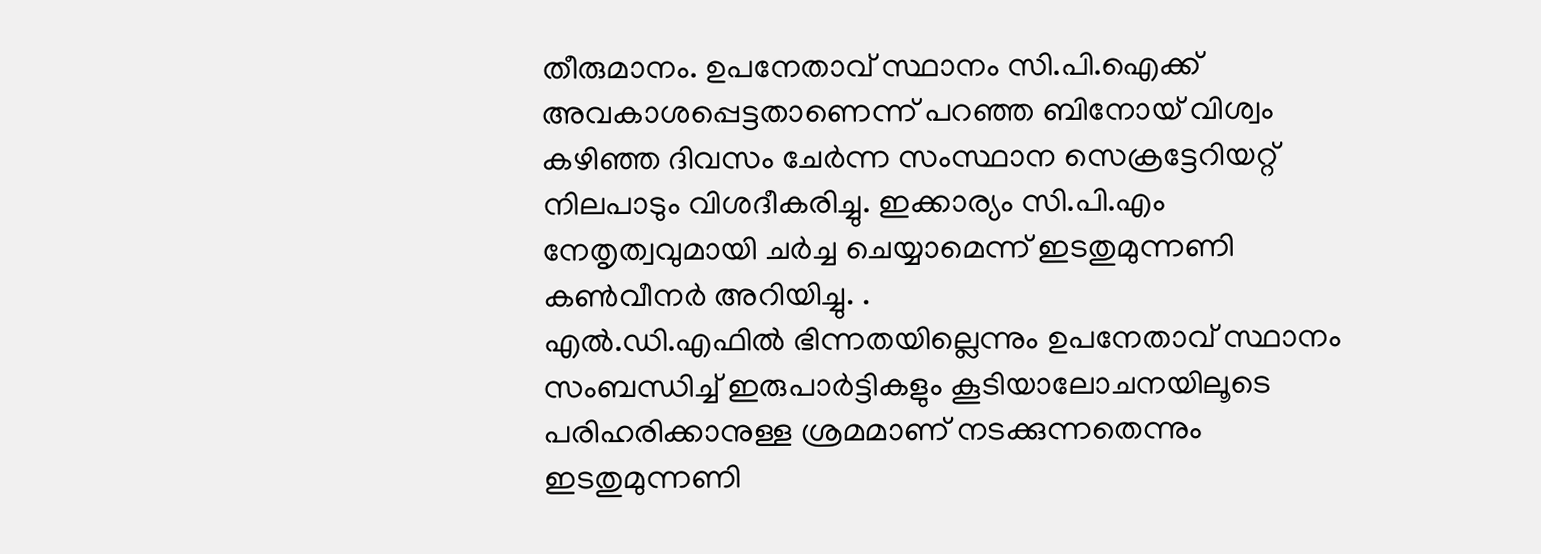തീരുമാനം. ഉപനേതാവ് സ്ഥാനം സി.പി.ഐക്ക് അവകാശപ്പെട്ടതാണെന്ന് പറഞ്ഞ ബിനോയ് വിശ്വം കഴിഞ്ഞ ദിവസം ചേർന്ന സംസ്ഥാന സെക്രട്ടേറിയറ്റ് നിലപാടും വിശദീകരിച്ചു. ഇക്കാര്യം സി.പി.എം നേതൃത്വവുമായി ചർച്ച ചെയ്യാമെന്ന് ഇടതുമുന്നണി കൺവീനർ അറിയിച്ചു. .
എൽ.ഡി.എഫിൽ ഭിന്നതയില്ലെന്നും ഉപനേതാവ് സ്ഥാനം സംബന്ധിച്ച് ഇരുപാർട്ടികളും കൂടിയാലോചനയിലൂടെ പരിഹരിക്കാനുള്ള ശ്രമമാണ് നടക്കുന്നതെന്നും ഇടതുമുന്നണി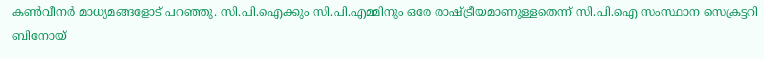കൺവീനർ മാധ്യമങ്ങളോട് പറഞ്ഞു. സി.പി.ഐക്കും സി.പി.എമ്മിനും ഒരേ രാഷ്ട്രീയമാണുള്ളതെന്ന് സി.പി.ഐ സംസ്ഥാന സെക്രട്ടറി ബിനോയ്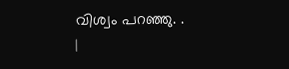വിശ്വം പറഞ്ഞു. .
|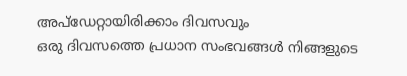അപ്ഡേറ്റായിരിക്കാം ദിവസവും
ഒരു ദിവസത്തെ പ്രധാന സംഭവങ്ങൾ നിങ്ങളുടെ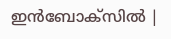ഇൻബോക്സിൽ |